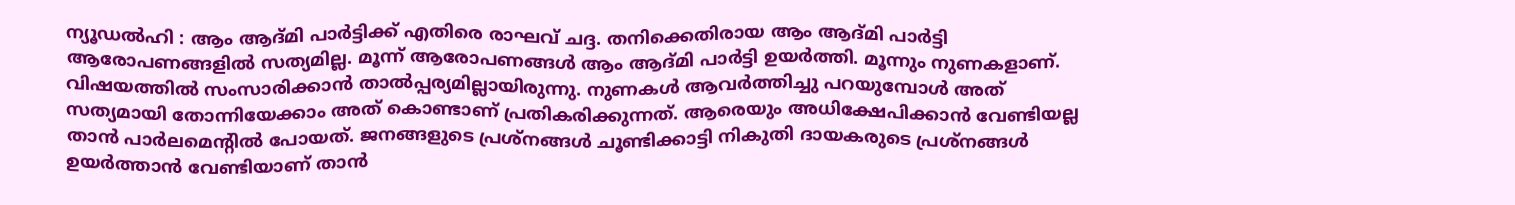ന്യൂഡൽഹി : ആം ആദ്മി പാർട്ടിക്ക് എതിരെ രാഘവ് ചദ്ദ. തനിക്കെതിരായ ആം ആദ്മി പാർട്ടി ആരോപണങ്ങളിൽ സത്യമില്ല. മൂന്ന് ആരോപണങ്ങൾ ആം ആദ്മി പാർട്ടി ഉയർത്തി. മൂന്നും നുണകളാണ്. വിഷയത്തിൽ സംസാരിക്കാൻ താൽപ്പര്യമില്ലായിരുന്നു. നുണകൾ ആവർത്തിച്ചു പറയുമ്പോൾ അത് സത്യമായി തോന്നിയേക്കാം അത് കൊണ്ടാണ് പ്രതികരിക്കുന്നത്. ആരെയും അധിക്ഷേപിക്കാൻ വേണ്ടിയല്ല താൻ പാർലമെന്റിൽ പോയത്. ജനങ്ങളുടെ പ്രശ്നങ്ങൾ ചൂണ്ടിക്കാട്ടി നികുതി ദായകരുടെ പ്രശ്നങ്ങൾ ഉയർത്താൻ വേണ്ടിയാണ് താൻ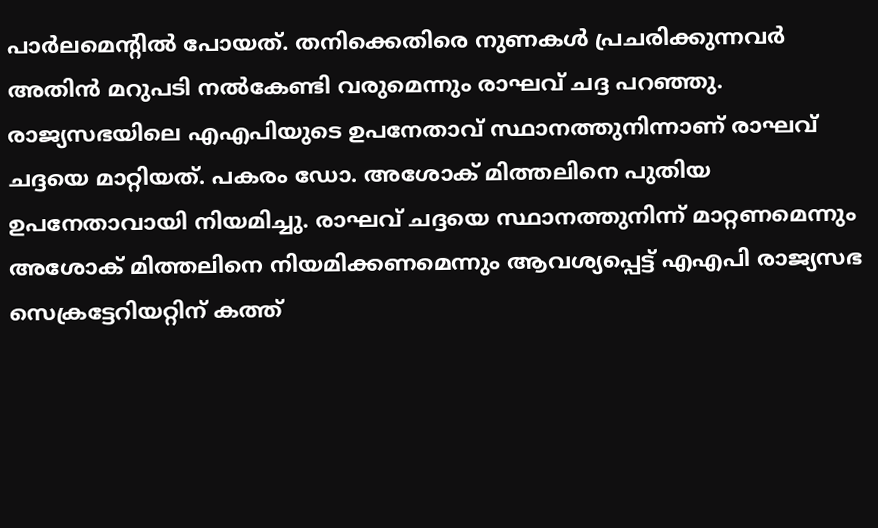പാർലമെന്റിൽ പോയത്. തനിക്കെതിരെ നുണകൾ പ്രചരിക്കുന്നവർ അതിൻ മറുപടി നൽകേണ്ടി വരുമെന്നും രാഘവ് ചദ്ദ പറഞ്ഞു.
രാജ്യസഭയിലെ എഎപിയുടെ ഉപനേതാവ് സ്ഥാനത്തുനിന്നാണ് രാഘവ് ചദ്ദയെ മാറ്റിയത്. പകരം ഡോ. അശോക് മിത്തലിനെ പുതിയ ഉപനേതാവായി നിയമിച്ചു. രാഘവ് ചദ്ദയെ സ്ഥാനത്തുനിന്ന് മാറ്റണമെന്നും അശോക് മിത്തലിനെ നിയമിക്കണമെന്നും ആവശ്യപ്പെട്ട് എഎപി രാജ്യസഭ സെക്രട്ടേറിയറ്റിന് കത്ത്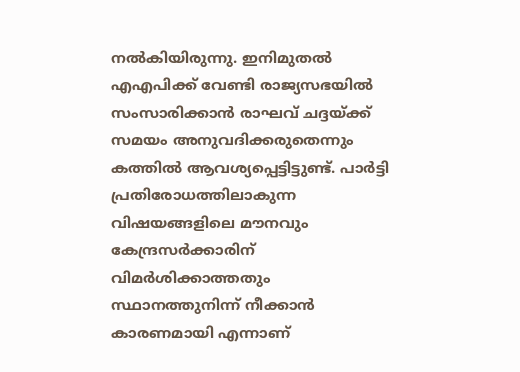നൽകിയിരുന്നു. ഇനിമുതൽ എഎപിക്ക് വേണ്ടി രാജ്യസഭയിൽ സംസാരിക്കാൻ രാഘവ് ചദ്ദയ്ക്ക് സമയം അനുവദിക്കരുതെന്നും കത്തിൽ ആവശ്യപ്പെട്ടിട്ടുണ്ട്. പാർട്ടി പ്രതിരോധത്തിലാകുന്ന വിഷയങ്ങളിലെ മൗനവും കേന്ദ്രസർക്കാരിന് വിമർശിക്കാത്തതും സ്ഥാനത്തുനിന്ന് നീക്കാൻ കാരണമായി എന്നാണ്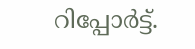റിപ്പോർട്ട്.